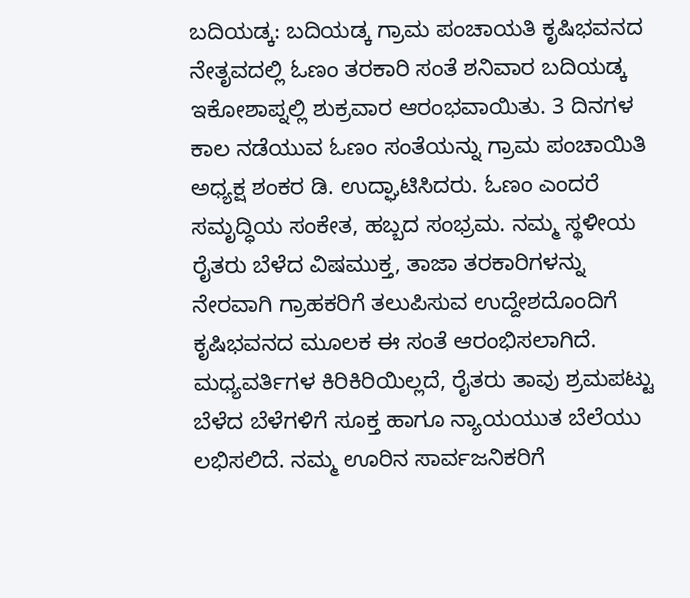ಬದಿಯಡ್ಕ: ಬದಿಯಡ್ಕ ಗ್ರಾಮ ಪಂಚಾಯತಿ ಕೃಷಿಭವನದ ನೇತೃವದಲ್ಲಿ ಓಣಂ ತರಕಾರಿ ಸಂತೆ ಶನಿವಾರ ಬದಿಯಡ್ಕ ಇಕೋಶಾಪ್ನಲ್ಲಿ ಶುಕ್ರವಾರ ಆರಂಭವಾಯಿತು. 3 ದಿನಗಳ ಕಾಲ ನಡೆಯುವ ಓಣಂ ಸಂತೆಯನ್ನು ಗ್ರಾಮ ಪಂಚಾಯಿತಿ ಅಧ್ಯಕ್ಷ ಶಂಕರ ಡಿ. ಉದ್ಘಾಟಿಸಿದರು. ಓಣಂ ಎಂದರೆ ಸಮೃದ್ಧಿಯ ಸಂಕೇತ, ಹಬ್ಬದ ಸಂಭ್ರಮ. ನಮ್ಮ ಸ್ಥಳೀಯ ರೈತರು ಬೆಳೆದ ವಿಷಮುಕ್ತ, ತಾಜಾ ತರಕಾರಿಗಳನ್ನು ನೇರವಾಗಿ ಗ್ರಾಹಕರಿಗೆ ತಲುಪಿಸುವ ಉದ್ದೇಶದೊಂದಿಗೆ ಕೃಷಿಭವನದ ಮೂಲಕ ಈ ಸಂತೆ ಆರಂಭಿಸಲಾಗಿದೆ. ಮಧ್ಯವರ್ತಿಗಳ ಕಿರಿಕಿರಿಯಿಲ್ಲದೆ, ರೈತರು ತಾವು ಶ್ರಮಪಟ್ಟು ಬೆಳೆದ ಬೆಳೆಗಳಿಗೆ ಸೂಕ್ತ ಹಾಗೂ ನ್ಯಾಯಯುತ ಬೆಲೆಯು ಲಭಿಸಲಿದೆ. ನಮ್ಮ ಊರಿನ ಸಾರ್ವಜನಿಕರಿಗೆ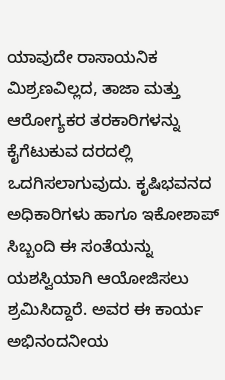ಯಾವುದೇ ರಾಸಾಯನಿಕ ಮಿಶ್ರಣವಿಲ್ಲದ, ತಾಜಾ ಮತ್ತು ಆರೋಗ್ಯಕರ ತರಕಾರಿಗಳನ್ನು ಕೈಗೆಟುಕುವ ದರದಲ್ಲಿ ಒದಗಿಸಲಾಗುವುದು. ಕೃಷಿಭವನದ ಅಧಿಕಾರಿಗಳು ಹಾಗೂ ಇಕೋಶಾಪ್ ಸಿಬ್ಬಂದಿ ಈ ಸಂತೆಯನ್ನು ಯಶಸ್ವಿಯಾಗಿ ಆಯೋಜಿಸಲು ಶ್ರಮಿಸಿದ್ದಾರೆ. ಅವರ ಈ ಕಾರ್ಯ ಅಭಿನಂದನೀಯ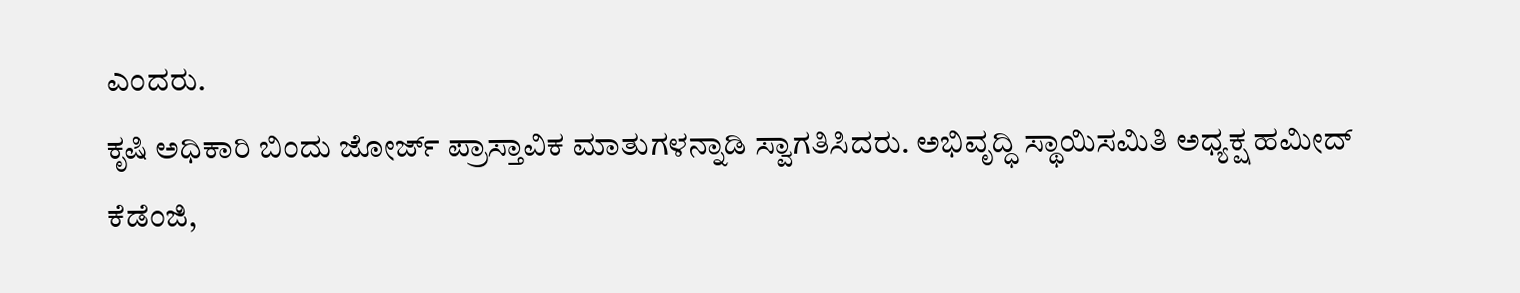ಎಂದರು.
ಕೃಷಿ ಅಧಿಕಾರಿ ಬಿಂದು ಜೋರ್ಜ್ ಪ್ರಾಸ್ತಾವಿಕ ಮಾತುಗಳನ್ನಾಡಿ ಸ್ವಾಗತಿಸಿದರು. ಅಭಿವೃದ್ಧಿ ಸ್ಥಾಯಿಸಮಿತಿ ಅಧ್ಯಕ್ಷ ಹಮೀದ್ ಕೆಡೆಂಜಿ,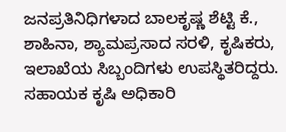ಜನಪ್ರತಿನಿಧಿಗಳಾದ ಬಾಲಕೃಷ್ಣ ಶೆಟ್ಟಿ ಕೆ., ಶಾಹಿನಾ, ಶ್ಯಾಮಪ್ರಸಾದ ಸರಳಿ, ಕೃಷಿಕರು, ಇಲಾಖೆಯ ಸಿಬ್ಬಂದಿಗಳು ಉಪಸ್ಥಿತರಿದ್ದರು. ಸಹಾಯಕ ಕೃಷಿ ಅಧಿಕಾರಿ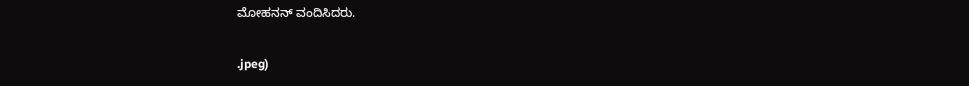ಮೋಹನನ್ ವಂದಿಸಿದರು.

.jpeg)